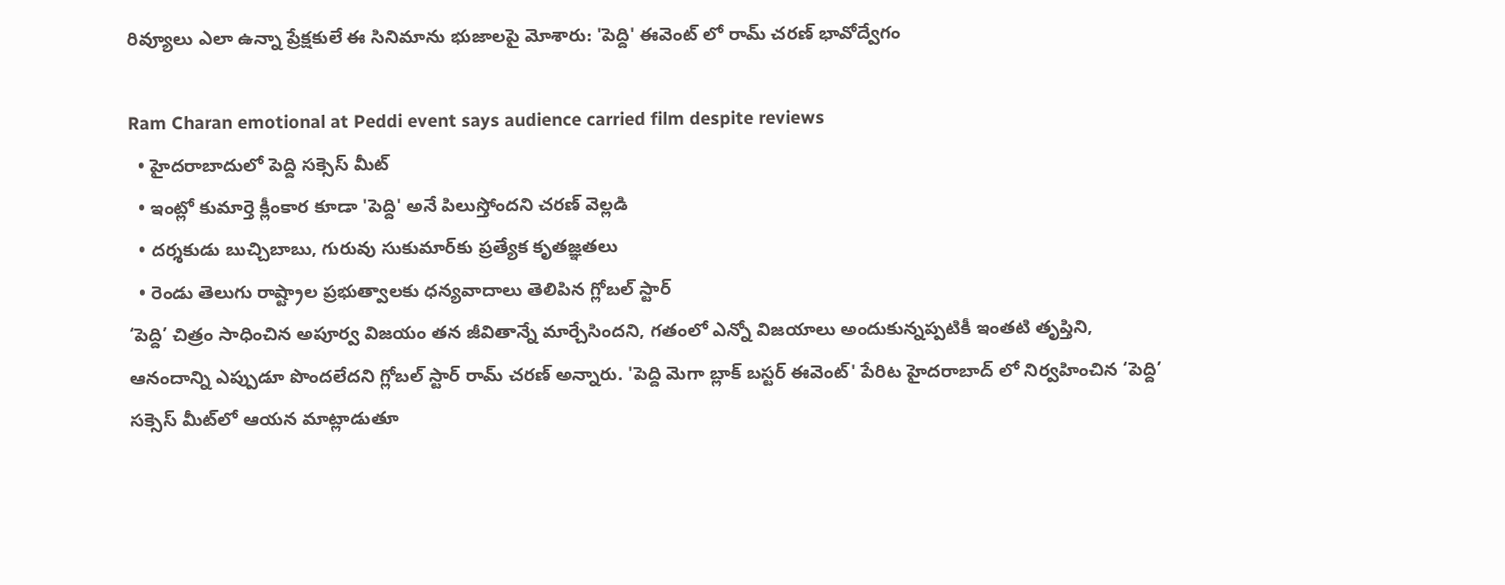రివ్యూలు ఎలా ఉన్నా ప్రేక్షకులే ఈ సినిమాను భుజాలపై మోశారు: 'పెద్ది' ఈవెంట్ లో రామ్ చరణ్ భావోద్వేగం

Ram Charan emotional at Peddi event says audience carried film despite reviews
  • హైదరాబాదులో పెద్ది సక్సెస్ మీట్
  • ఇంట్లో కుమార్తె క్లీంకార కూడా 'పెద్ది' అనే పిలుస్తోందని చరణ్ వెల్లడి
  • దర్శకుడు బుచ్చిబాబు, గురువు సుకుమార్‌కు ప్రత్యేక కృతజ్ఞతలు
  • రెండు తెలుగు రాష్ట్రాల ప్రభుత్వాలకు ధన్యవాదాలు తెలిపిన గ్లోబల్ స్టార్
‘పెద్ది’ చిత్రం సాధించిన అపూర్వ విజయం తన జీవితాన్నే మార్చేసిందని, గతంలో ఎన్నో విజయాలు అందుకున్నప్పటికీ ఇంతటి తృప్తిని, ఆనందాన్ని ఎప్పుడూ పొందలేదని గ్లోబల్ స్టార్ రామ్ చరణ్ అన్నారు. 'పెద్ది మెగా బ్లాక్ బస్టర్ ఈవెంట్' పేరిట హైదరాబాద్ లో నిర్వహించిన ‘పెద్ది’ సక్సెస్ మీట్‌లో ఆయన మాట్లాడుతూ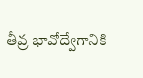తీవ్ర భావోద్వేగానికి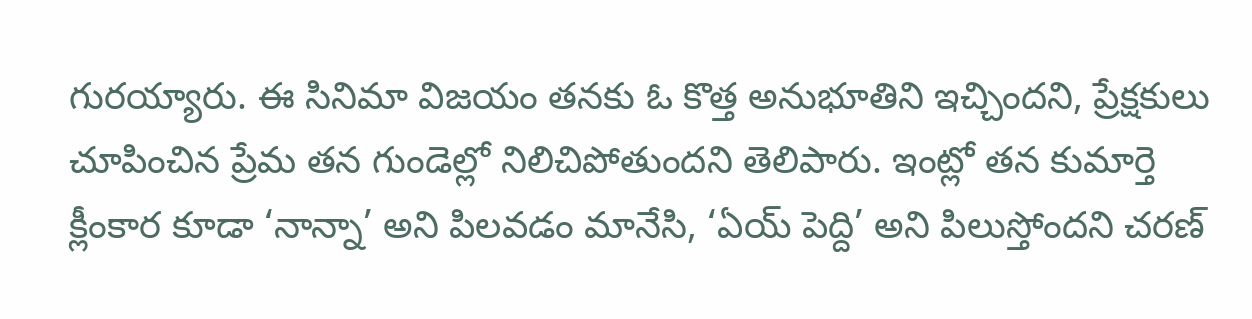గురయ్యారు. ఈ సినిమా విజయం తనకు ఓ కొత్త అనుభూతిని ఇచ్చిందని, ప్రేక్షకులు చూపించిన ప్రేమ తన గుండెల్లో నిలిచిపోతుందని తెలిపారు. ఇంట్లో తన కుమార్తె క్లీంకార కూడా ‘నాన్నా’ అని పిలవడం మానేసి, ‘ఏయ్ పెద్ది’ అని పిలుస్తోందని చరణ్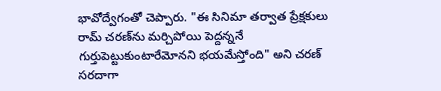భావోద్వేగంతో చెప్పారు. "ఈ సినిమా తర్వాత ప్రేక్షకులు రామ్ చరణ్‌ను మర్చిపోయి పెద్దన్ననే గుర్తుపెట్టుకుంటారేమోనని భయమేస్తోంది" అని చరణ్ సరదాగా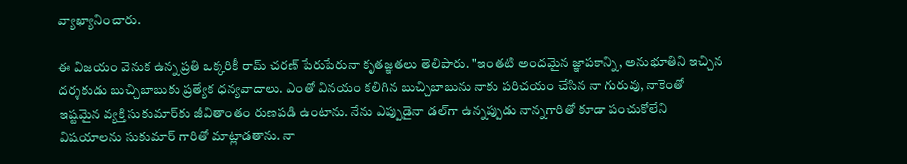వ్యాఖ్యానించారు.

ఈ విజయం వెనుక ఉన్న ప్రతి ఒక్కరికీ రామ్ చరణ్ పేరుపేరునా కృతజ్ఞతలు తెలిపారు. "ఇంతటి అందమైన జ్ఞాపకాన్ని, అనుభూతిని ఇచ్చిన దర్శకుడు బుచ్చిబాబుకు ప్రత్యేక ధన్యవాదాలు. ఎంతో వినయం కలిగిన బుచ్చిబాబును నాకు పరిచయం చేసిన నా గురువు, నాకెంతో ఇష్టమైన వ్యక్తి సుకుమార్‌కు జీవితాంతం రుణపడి ఉంటాను. నేను ఎప్పుడైనా డల్‌గా ఉన్నప్పుడు నాన్నగారితో కూడా పంచుకోలేని విషయాలను సుకుమార్ గారితో మాట్లాడతాను. నా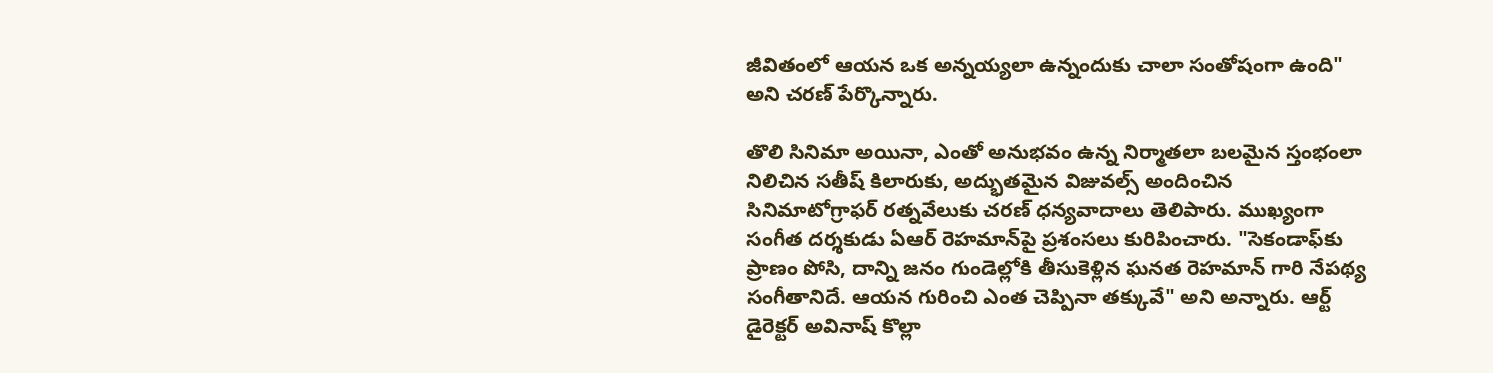జీవితంలో ఆయన ఒక అన్నయ్యలా ఉన్నందుకు చాలా సంతోషంగా ఉంది" అని చరణ్ పేర్కొన్నారు.

తొలి సినిమా అయినా, ఎంతో అనుభవం ఉన్న నిర్మాతలా బలమైన స్తంభంలా నిలిచిన సతీష్ కిలారుకు, అద్భుతమైన విజువల్స్ అందించిన సినిమాటోగ్రాఫర్ రత్నవేలుకు చరణ్ ధన్యవాదాలు తెలిపారు. ముఖ్యంగా సంగీత దర్శకుడు ఏఆర్ రెహమాన్‌పై ప్రశంసలు కురిపించారు. "సెకండాఫ్‌కు ప్రాణం పోసి, దాన్ని జనం గుండెల్లోకి తీసుకెళ్లిన ఘనత రెహమాన్ గారి నేపథ్య సంగీతానిదే. ఆయన గురించి ఎంత చెప్పినా తక్కువే" అని అన్నారు. ఆర్ట్ డైరెక్టర్ అవినాష్ కొల్లా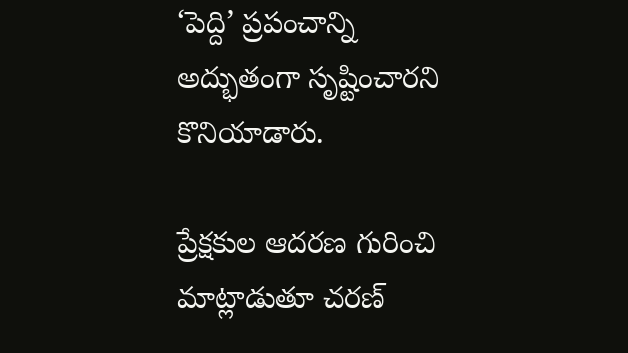‘పెద్ది’ ప్రపంచాన్ని అద్భుతంగా సృష్టించారని కొనియాడారు.

ప్రేక్షకుల ఆదరణ గురించి మాట్లాడుతూ చరణ్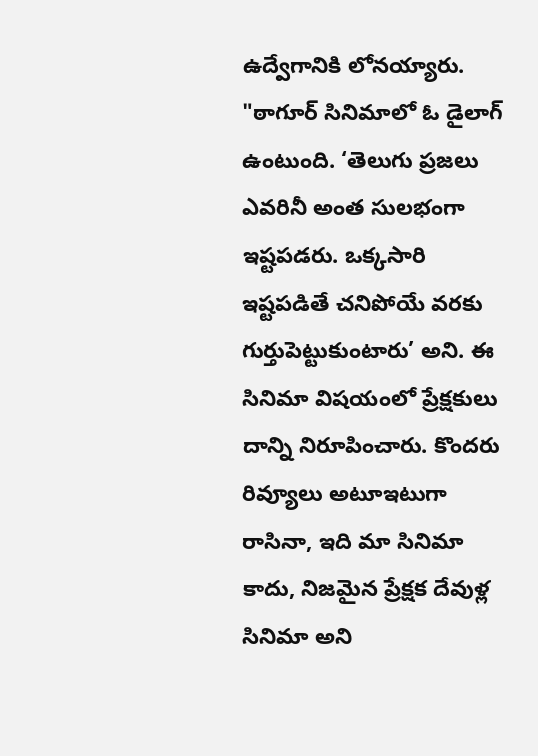ఉద్వేగానికి లోనయ్యారు. "ఠాగూర్ సినిమాలో ఓ డైలాగ్ ఉంటుంది. ‘తెలుగు ప్రజలు ఎవరినీ అంత సులభంగా ఇష్టపడరు. ఒక్కసారి ఇష్టపడితే చనిపోయే వరకు గుర్తుపెట్టుకుంటారు’ అని. ఈ సినిమా విషయంలో ప్రేక్షకులు దాన్ని నిరూపించారు. కొందరు రివ్యూలు అటూఇటుగా రాసినా, ఇది మా సినిమా కాదు, నిజమైన ప్రేక్షక దేవుళ్ల సినిమా అని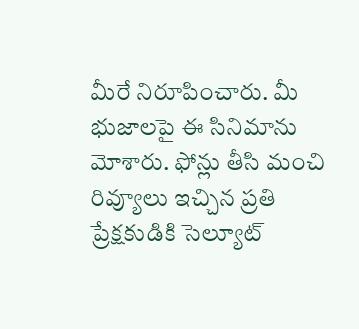మీరే నిరూపించారు. మీ భుజాలపై ఈ సినిమాను మోశారు. ఫోన్లు తీసి మంచి రివ్యూలు ఇచ్చిన ప్రతి ప్రేక్షకుడికి సెల్యూట్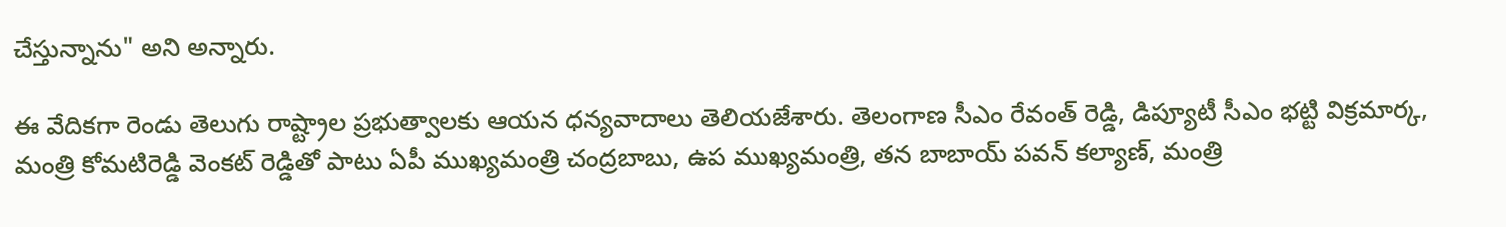చేస్తున్నాను" అని అన్నారు.

ఈ వేదికగా రెండు తెలుగు రాష్ట్రాల ప్రభుత్వాలకు ఆయన ధన్యవాదాలు తెలియజేశారు. తెలంగాణ సీఎం రేవంత్ రెడ్డి, డిప్యూటీ సీఎం భట్టి విక్రమార్క, మంత్రి కోమటిరెడ్డి వెంకట్ రెడ్డితో పాటు ఏపీ ముఖ్యమంత్రి చంద్రబాబు, ఉప ముఖ్యమంత్రి, తన బాబాయ్ పవన్ కల్యాణ్, మంత్రి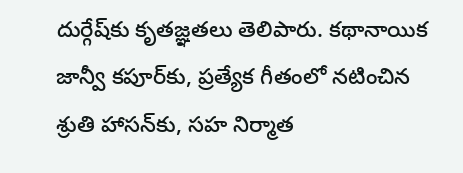దుర్గేష్‌కు కృతజ్ఞతలు తెలిపారు. కథానాయిక జాన్వీ కపూర్‌కు, ప్రత్యేక గీతంలో నటించిన శ్రుతి హాసన్‌కు, సహ నిర్మాత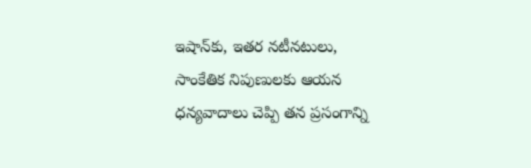ఇషాన్‌కు, ఇతర నటీనటులు, సాంకేతిక నిపుణులకు ఆయన ధన్యవాదాలు చెప్పి తన ప్రసంగాన్ని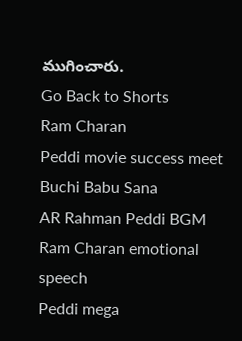ముగించారు.
Go Back to Shorts
Ram Charan
Peddi movie success meet
Buchi Babu Sana
AR Rahman Peddi BGM
Ram Charan emotional speech
Peddi mega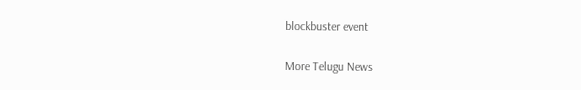blockbuster event

More Telugu News